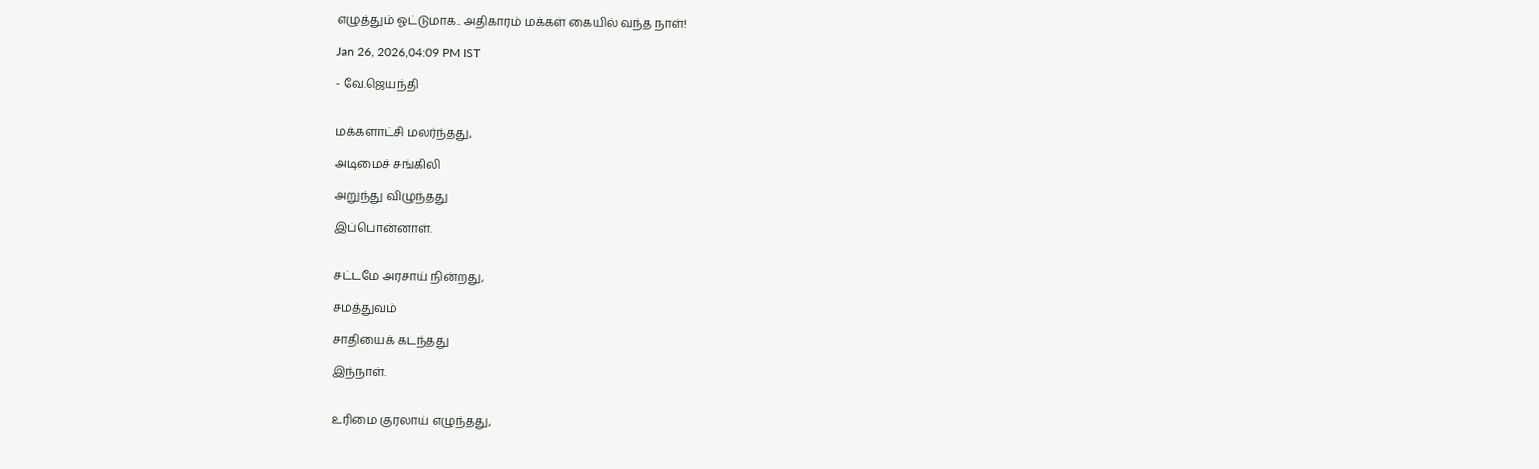எழுத்தும் ஓட்டுமாக.. அதிகாரம் மக்கள் கையில் வந்த நாள்!

Jan 26, 2026,04:09 PM IST

- வே.ஜெயந்தி


மக்களாட்சி மலர்ந்தது,

அடிமைச் சங்கிலி

அறுந்து விழுந்தது

இப்பொன்னாள்.


சட்டமே அரசாய் நின்றது,

சமத்துவம்

சாதியைக் கடந்தது

இந்நாள்.


உரிமை குரலாய் எழுந்தது,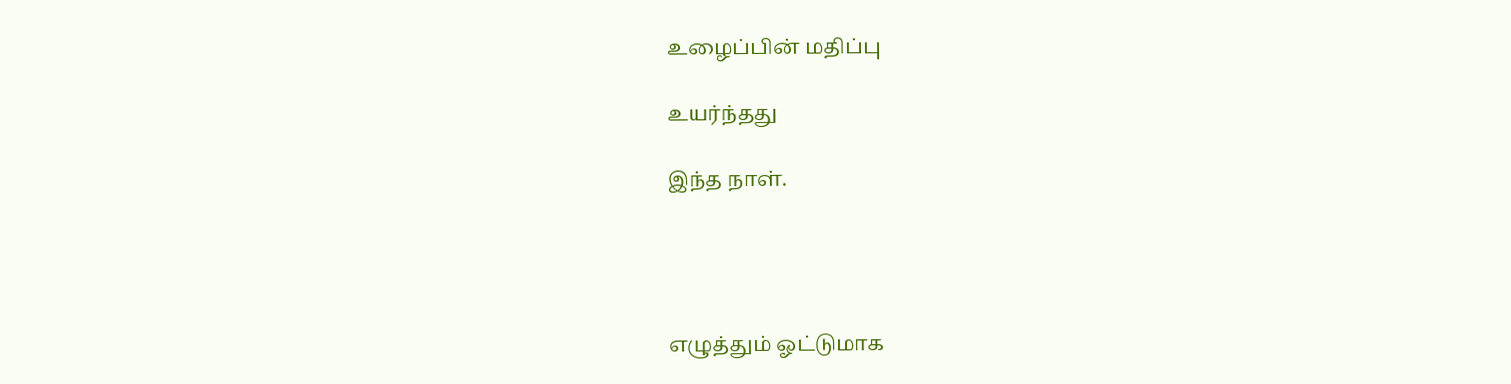உழைப்பின் மதிப்பு

உயர்ந்தது

இந்த நாள்.




எழுத்தும் ஓட்டுமாக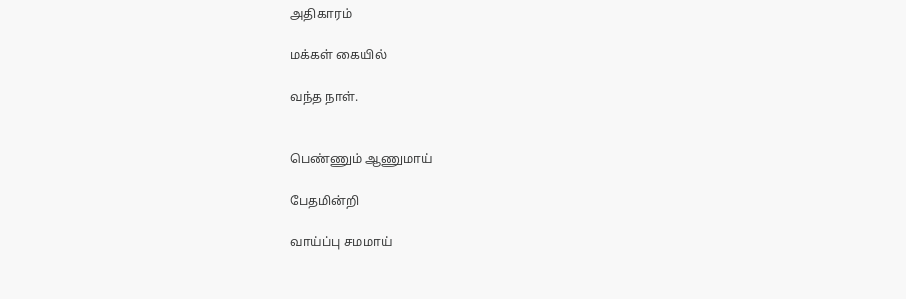அதிகாரம்

மக்கள் கையில்

வந்த நாள்.


பெண்ணும் ஆணுமாய்

பேதமின்றி

வாய்ப்பு சமமாய்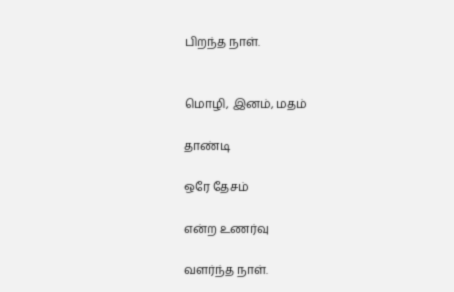பிறந்த நாள்.


மொழி, இனம், மதம்

தாண்டி

ஒரே தேசம்

என்ற உணர்வு

வளர்ந்த நாள்.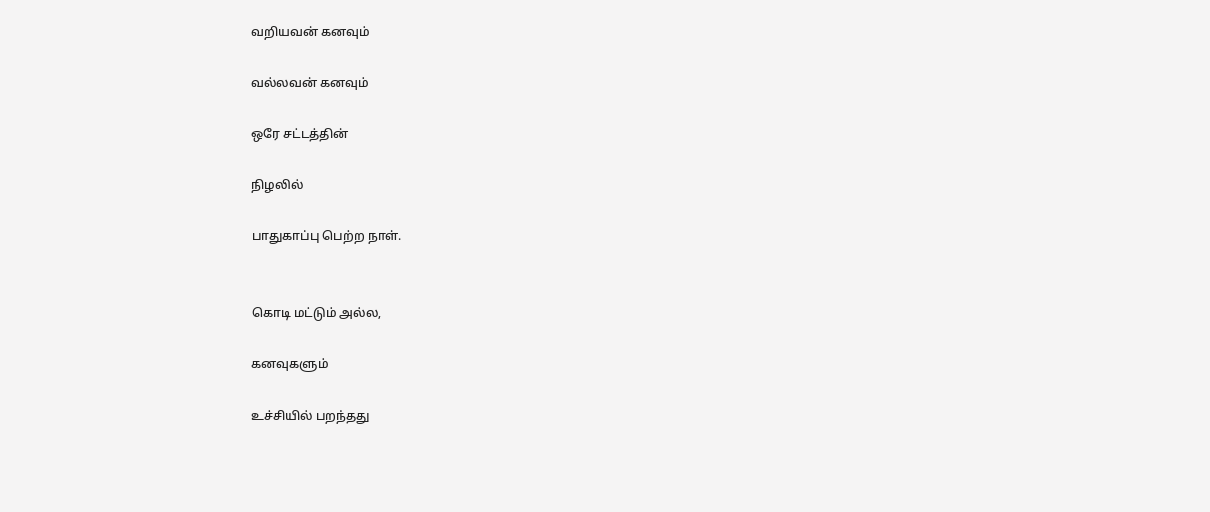வறியவன் கனவும்

வல்லவன் கனவும்

ஒரே சட்டத்தின்

நிழலில்

பாதுகாப்பு பெற்ற நாள்.


கொடி மட்டும் அல்ல,

கனவுகளும்

உச்சியில் பறந்தது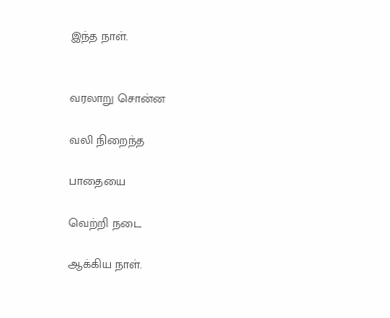இந்த நாள்.


வரலாறு சொன்ன

வலி நிறைந்த

பாதையை

வெற்றி நடை

ஆக்கிய நாள்.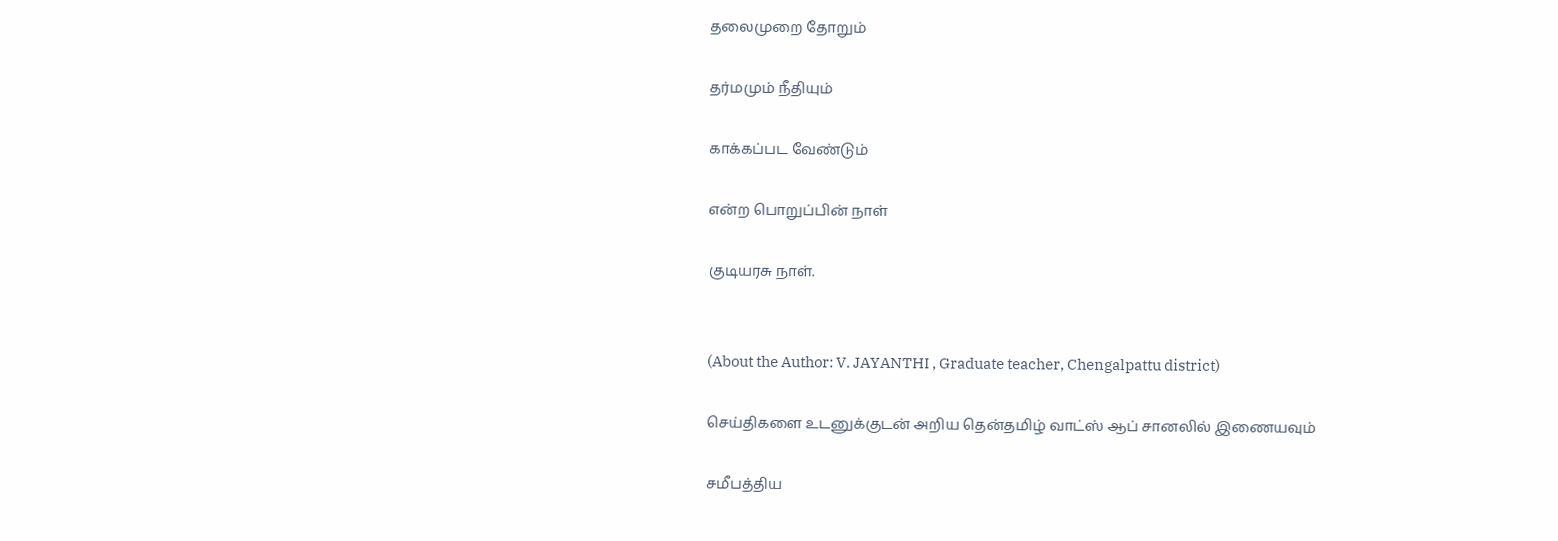தலைமுறை தோறும்

தர்மமும் நீதியும்

காக்கப்பட வேண்டும்

என்ற பொறுப்பின் நாள்

குடியரசு நாள்.


(About the Author: V. JAYANTHI , Graduate teacher, Chengalpattu district)

செய்திகளை உடனுக்குடன் அறிய தென்தமிழ் வாட்ஸ் ஆப் சானலில் இணையவும்

சமீபத்திய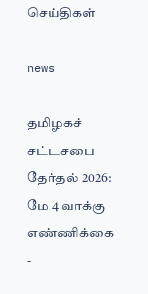செய்திகள்

news

தமிழகச் சட்டசபை தேர்தல் 2026: மே 4 வாக்கு எண்ணிக்கை -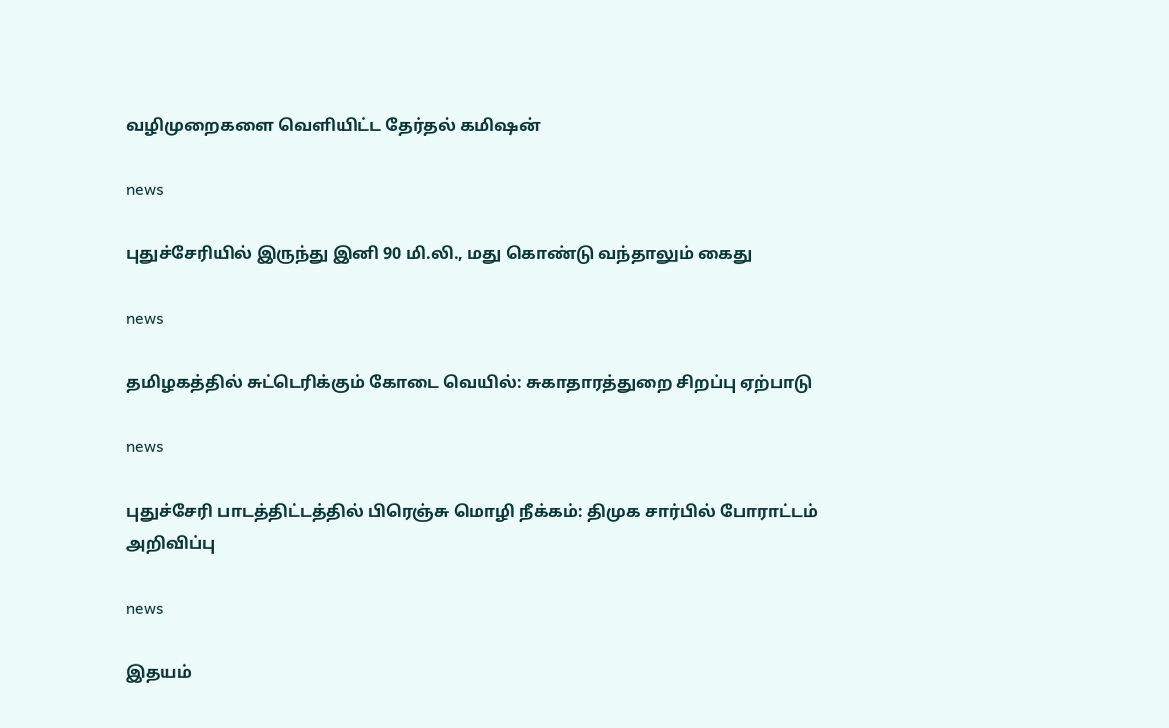வழிமுறைகளை வெளியிட்ட தேர்தல் கமிஷன்

news

புதுச்சேரியில் இருந்து இனி 90 மி.லி., மது கொண்டு வந்தாலும் கைது

news

தமிழகத்தில் சுட்டெரிக்கும் கோடை வெயில்: சுகாதாரத்துறை சிறப்பு ஏற்பாடு

news

புதுச்சேரி பாடத்திட்டத்தில் பிரெஞ்சு மொழி நீக்கம்: திமுக சார்பில் போராட்டம் அறிவிப்பு

news

இதயம்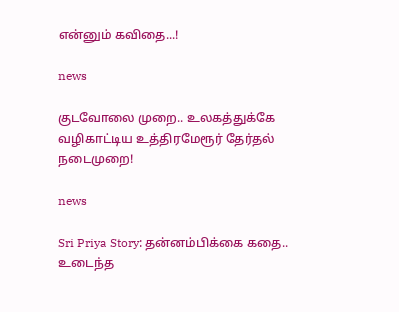என்னும் கவிதை...!

news

குடவோலை முறை.. உலகத்துக்கே வழிகாட்டிய உத்திரமேரூர் தேர்தல் நடைமுறை!

news

Sri Priya Story: தன்னம்பிக்கை கதை.. உடைந்த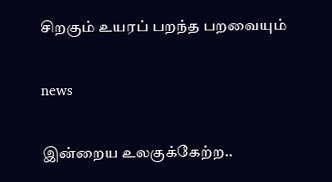சிறகும் உயரப் பறந்த பறவையும்

news

இன்றைய உலகுக்கேற்ற..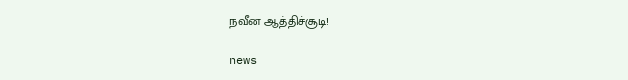நவீன ஆத்திச்சூடி!

news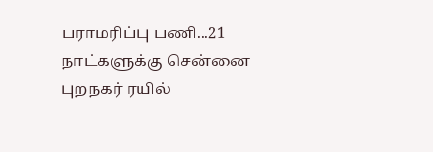பராமரிப்பு பணி...21 நாட்களுக்கு சென்னை புறநகர் ரயில்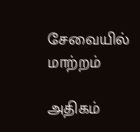சேவையில் மாற்றம்

அதிகம்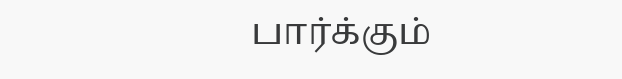பார்க்கும்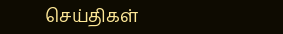செய்திகள்